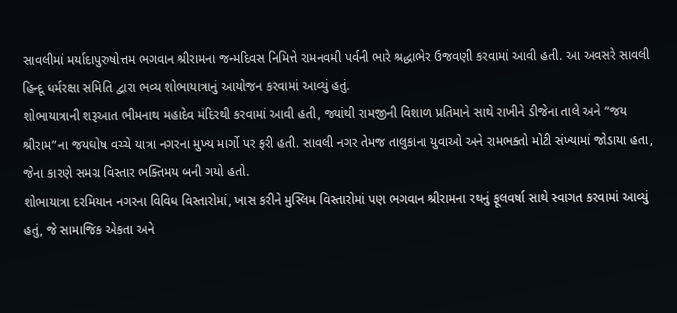સાવલીમાં મર્યાદાપુરુષોત્તમ ભગવાન શ્રીરામના જન્મદિવસ નિમિત્તે રામનવમી પર્વની ભારે શ્રદ્ધાભેર ઉજવણી કરવામાં આવી હતી. આ અવસરે સાવલી હિન્દૂ ધર્મરક્ષા સમિતિ દ્વારા ભવ્ય શોભાયાત્રાનું આયોજન કરવામાં આવ્યું હતું.
શોભાયાત્રાની શરૂઆત ભીમનાથ મહાદેવ મંદિરથી કરવામાં આવી હતી, જ્યાંથી રામજીની વિશાળ પ્રતિમાને સાથે રાખીને ડીજેના તાલે અને “જય શ્રીરામ”ના જયઘોષ વચ્ચે યાત્રા નગરના મુખ્ય માર્ગો પર ફરી હતી. સાવલી નગર તેમજ તાલુકાના યુવાઓ અને રામભક્તો મોટી સંખ્યામાં જોડાયા હતા, જેના કારણે સમગ્ર વિસ્તાર ભક્તિમય બની ગયો હતો.
શોભાયાત્રા દરમિયાન નગરના વિવિધ વિસ્તારોમાં, ખાસ કરીને મુસ્લિમ વિસ્તારોમાં પણ ભગવાન શ્રીરામના રથનું ફૂલવર્ષા સાથે સ્વાગત કરવામાં આવ્યું હતું, જે સામાજિક એકતા અને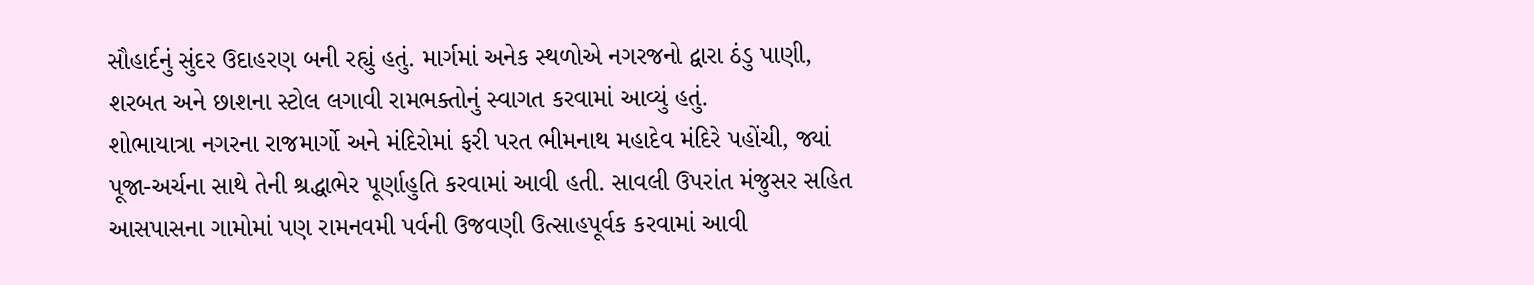સૌહાર્દનું સુંદર ઉદાહરણ બની રહ્યું હતું. માર્ગમાં અનેક સ્થળોએ નગરજનો દ્વારા ઠંડુ પાણી, શરબત અને છાશના સ્ટોલ લગાવી રામભક્તોનું સ્વાગત કરવામાં આવ્યું હતું.
શોભાયાત્રા નગરના રાજમાર્ગો અને મંદિરોમાં ફરી પરત ભીમનાથ મહાદેવ મંદિરે પહોંચી, જ્યાં પૂજા-અર્ચના સાથે તેની શ્રદ્ધાભેર પૂર્ણાહુતિ કરવામાં આવી હતી. સાવલી ઉપરાંત મંજુસર સહિત આસપાસના ગામોમાં પણ રામનવમી પર્વની ઉજવણી ઉત્સાહપૂર્વક કરવામાં આવી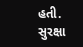હતી.
સુરક્ષા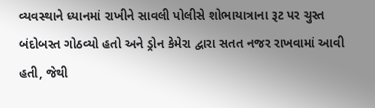વ્યવસ્થાને ધ્યાનમાં રાખીને સાવલી પોલીસે શોભાયાત્રાના રૂટ પર ચુસ્ત બંદોબસ્ત ગોઠવ્યો હતો અને ડ્રોન કેમેરા દ્વારા સતત નજર રાખવામાં આવી હતી, જેથી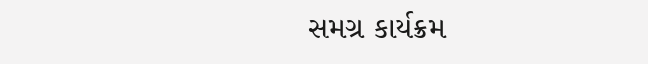સમગ્ર કાર્યક્રમ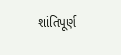શાંતિપૂર્ણ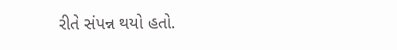રીતે સંપન્ન થયો હતો.